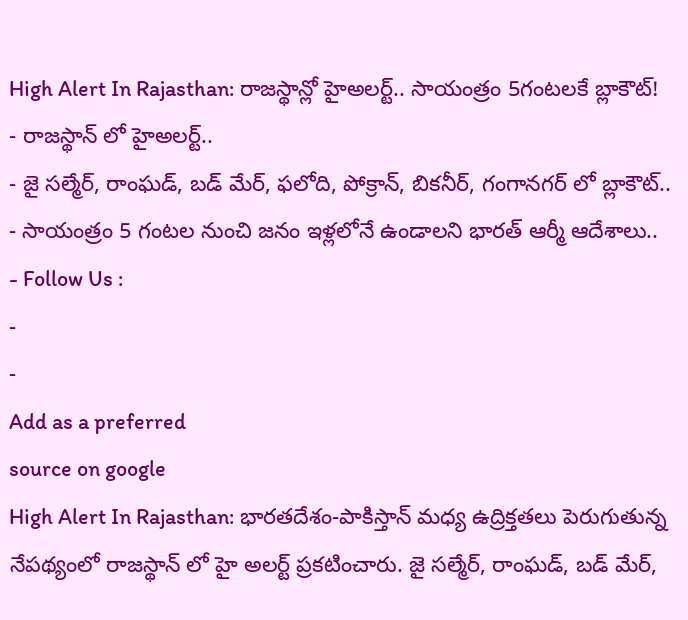High Alert In Rajasthan: రాజస్థాన్లో హైఅలర్ట్.. సాయంత్రం 5గంటలకే బ్లాకౌట్!
- రాజస్థాన్ లో హైఅలర్ట్..
- జై సల్మేర్, రాంఘడ్, బడ్ మేర్, ఫలోది, పోక్రాన్, బికనీర్, గంగానగర్ లో బ్లాకౌట్..
- సాయంత్రం 5 గంటల నుంచి జనం ఇళ్లలోనే ఉండాలని భారత్ ఆర్మీ ఆదేశాలు..
- Follow Us :
-
-
Add as a preferred
source on google
High Alert In Rajasthan: భారతదేశం-పాకిస్తాన్ మధ్య ఉద్రిక్తతలు పెరుగుతున్న నేపథ్యంలో రాజస్థాన్ లో హై అలర్ట్ ప్రకటించారు. జై సల్మేర్, రాంఘడ్, బడ్ మేర్,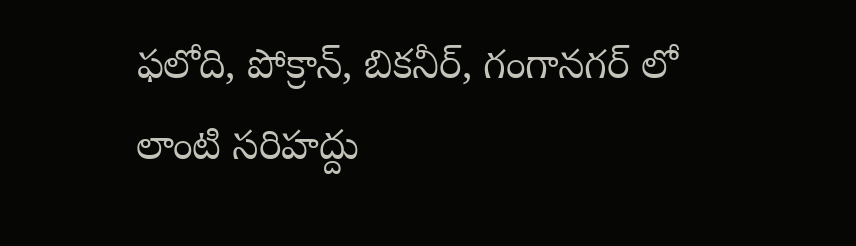ఫలోది, పోక్రాన్, బికనీర్, గంగానగర్ లో లాంటి సరిహద్దు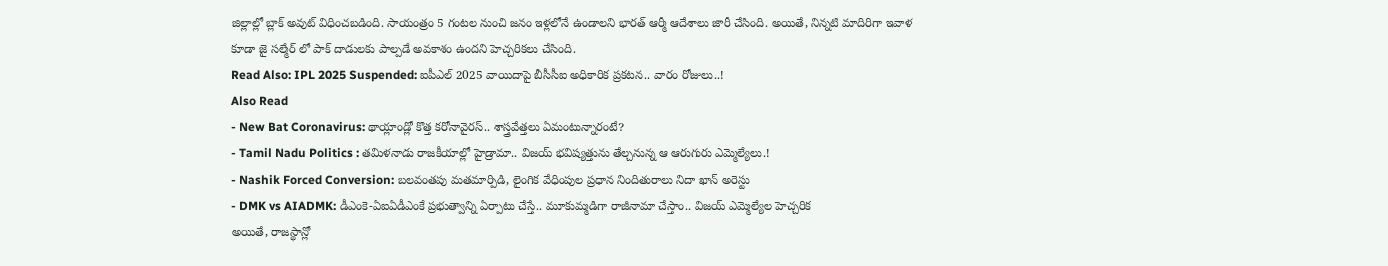జిల్లాల్లో బ్లాక్ అవుట్ విధించబడింది. సాయంత్రం 5 గంటల నుంచి జనం ఇళ్లలోనే ఉండాలని భారత్ ఆర్మీ ఆదేశాలు జారీ చేసింది. అయితే, నిన్నటి మాదిరిగా ఇవాళ కూడా జై సల్మేర్ లో పాక్ దాడులకు పాల్పడే అవకాశం ఉందని హెచ్చరికలు చేసింది.
Read Also: IPL 2025 Suspended: ఐపీఎల్ 2025 వాయిదాపై బీసీసీఐ అధికారిక ప్రకటన.. వారం రోజులు..!
Also Read
- New Bat Coronavirus: థాయ్లాండ్లో కొత్త కరోనావైరస్.. శాస్త్రవేత్తలు ఏమంటున్నారంటే?
- Tamil Nadu Politics : తమిళనాడు రాజకీయాల్లో హైడ్రామా.. విజయ్ భవిష్యత్తును తేల్చనున్న ఆ ఆరుగురు ఎమ్మెల్యేలు.!
- Nashik Forced Conversion: బలవంతపు మతమార్పిడి, లైంగిక వేధింపుల ప్రధాన నిందితురాలు నిదా ఖాన్ అరెస్టు
- DMK vs AIADMK: డీఎంకె-ఏఐఏడీఎంకే ప్రభుత్వాన్ని ఏర్పాటు చేస్తే.. మూకుమ్మడిగా రాజీనామా చేస్తాం.. విజయ్ ఎమ్మెల్యేల హెచ్చరిక
అయితే, రాజస్థాన్లో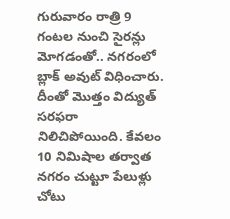గురువారం రాత్రి 9 గంటల నుంచి సైరన్లు మోగడంతో.. నగరంలో బ్లాక్ అవుట్ విధించారు. దీంతో మొత్తం విద్యుత్ సరఫరా నిలిచిపోయింది. కేవలం 10 నిమిషాల తర్వాత నగరం చుట్టూ పేలుళ్లు చోటు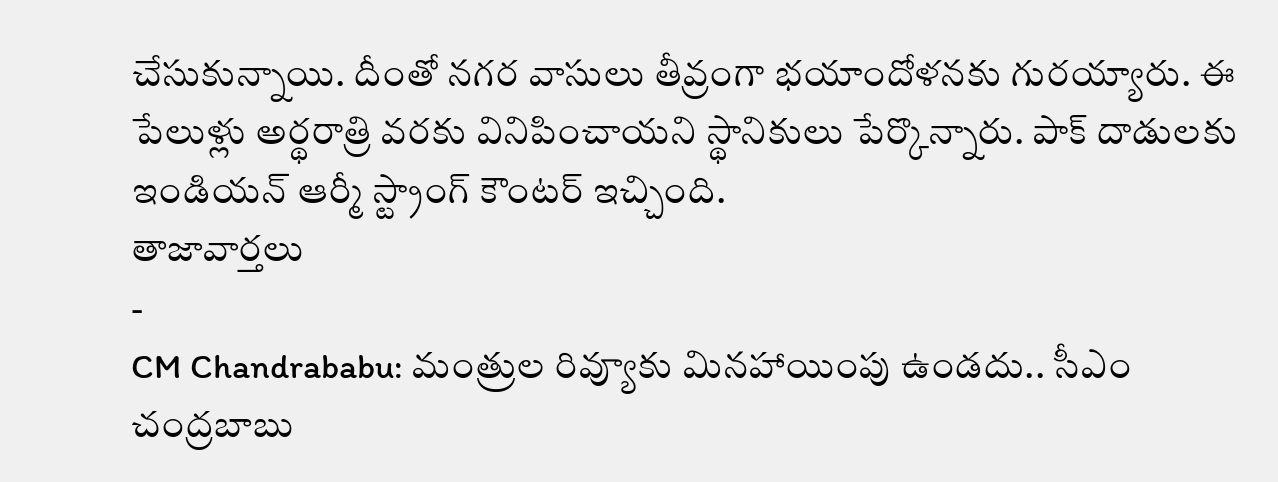చేసుకున్నాయి. దీంతో నగర వాసులు తీవ్రంగా భయాందోళనకు గురయ్యారు. ఈ పేలుళ్లు అర్థరాత్రి వరకు వినిపించాయని స్థానికులు పేర్కొన్నారు. పాక్ దాడులకు ఇండియన్ ఆర్మీ స్ట్రాంగ్ కౌంటర్ ఇచ్చింది.
తాజావార్తలు
-
CM Chandrababu: మంత్రుల రివ్యూకు మినహాయింపు ఉండదు.. సీఎం చంద్రబాబు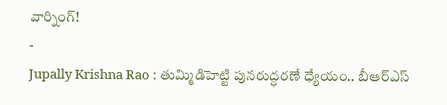వార్నింగ్!
-
Jupally Krishna Rao : తుమ్మిడిహెట్టి పునరుద్ధరణే ధ్యేయం.. బీఆర్ఎస్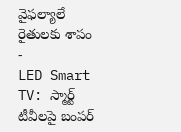వైఫల్యాలే రైతులకు శాపం
-
LED Smart TV: స్మార్ట్ టీవీలపై బంపర్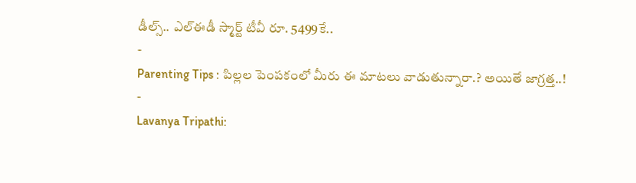డీల్స్.. ఎల్ఈడీ స్మార్ట్ టీవీ రూ. 5499కే..
-
Parenting Tips : పిల్లల పెంపకంలో మీరు ఈ మాటలు వాడుతున్నారా.? అయితే జాగ్రత్త..!
-
Lavanya Tripathi: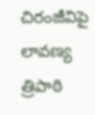చిరంజీవిపై లావణ్య త్రిపాఠి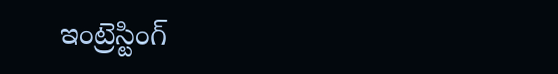ఇంట్రెస్టింగ్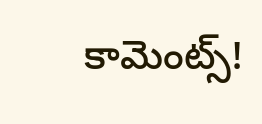కామెంట్స్!